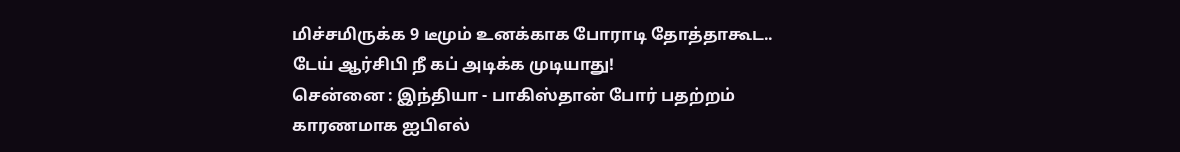மிச்சமிருக்க 9 டீமும் உனக்காக போராடி தோத்தாகூட.. டேய் ஆர்சிபி நீ கப் அடிக்க முடியாது!
சென்னை : இந்தியா - பாகிஸ்தான் போர் பதற்றம் காரணமாக ஐபிஎல்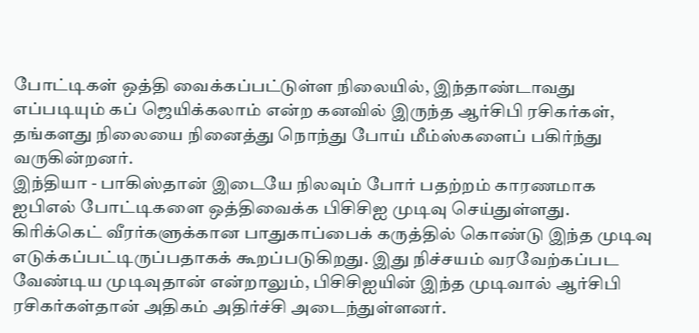போட்டிகள் ஒத்தி வைக்கப்பட்டுள்ள நிலையில், இந்தாண்டாவது எப்படியும் கப் ஜெயிக்கலாம் என்ற கனவில் இருந்த ஆர்சிபி ரசிகர்கள், தங்களது நிலையை நினைத்து நொந்து போய் மீம்ஸ்களைப் பகிர்ந்து வருகின்றனர்.
இந்தியா - பாகிஸ்தான் இடையே நிலவும் போர் பதற்றம் காரணமாக ஐபிஎல் போட்டிகளை ஒத்திவைக்க பிசிசிஐ முடிவு செய்துள்ளது. கிரிக்கெட் வீரர்களுக்கான பாதுகாப்பைக் கருத்தில் கொண்டு இந்த முடிவு எடுக்கப்பட்டிருப்பதாகக் கூறப்படுகிறது. இது நிச்சயம் வரவேற்கப்பட வேண்டிய முடிவுதான் என்றாலும், பிசிசிஐயின் இந்த முடிவால் ஆர்சிபி ரசிகர்கள்தான் அதிகம் அதிர்ச்சி அடைந்துள்ளனர்.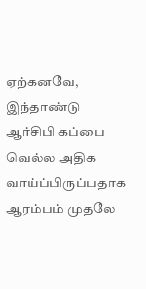ஏற்கனவே, இந்தாண்டு ஆர்சிபி கப்பை வெல்ல அதிக வாய்ப்பிருப்பதாக ஆரம்பம் முதலே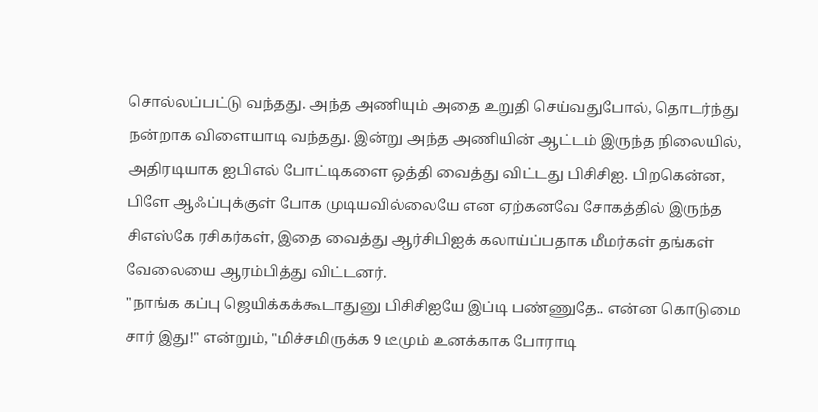சொல்லப்பட்டு வந்தது. அந்த அணியும் அதை உறுதி செய்வதுபோல், தொடர்ந்து நன்றாக விளையாடி வந்தது. இன்று அந்த அணியின் ஆட்டம் இருந்த நிலையில், அதிரடியாக ஐபிஎல் போட்டிகளை ஒத்தி வைத்து விட்டது பிசிசிஐ. பிறகென்ன, பிளே ஆஃப்புக்குள் போக முடியவில்லையே என ஏற்கனவே சோகத்தில் இருந்த சிஎஸ்கே ரசிகர்கள், இதை வைத்து ஆர்சிபிஐக் கலாய்ப்பதாக மீமர்கள் தங்கள் வேலையை ஆரம்பித்து விட்டனர்.
"நாங்க கப்பு ஜெயிக்கக்கூடாதுனு பிசிசிஐயே இப்டி பண்ணுதே.. என்ன கொடுமை சார் இது!" என்றும், "மிச்சமிருக்க 9 டீமும் உனக்காக போராடி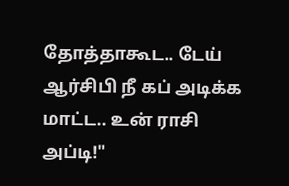தோத்தாகூட.. டேய் ஆர்சிபி நீ கப் அடிக்க மாட்ட.. உன் ராசி அப்டி!"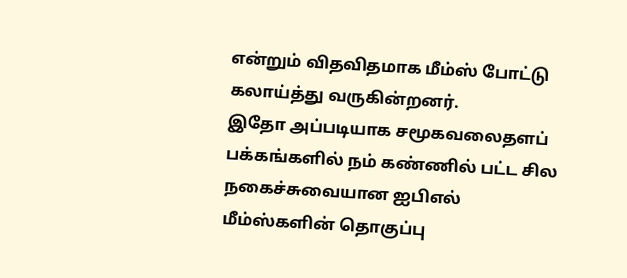என்றும் விதவிதமாக மீம்ஸ் போட்டு கலாய்த்து வருகின்றனர்.
இதோ அப்படியாக சமூகவலைதளப் பக்கங்களில் நம் கண்ணில் பட்ட சில நகைச்சுவையான ஐபிஎல் மீம்ஸ்களின் தொகுப்பு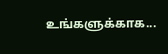உங்களுக்காக...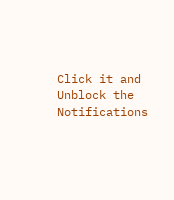Click it and Unblock the Notifications